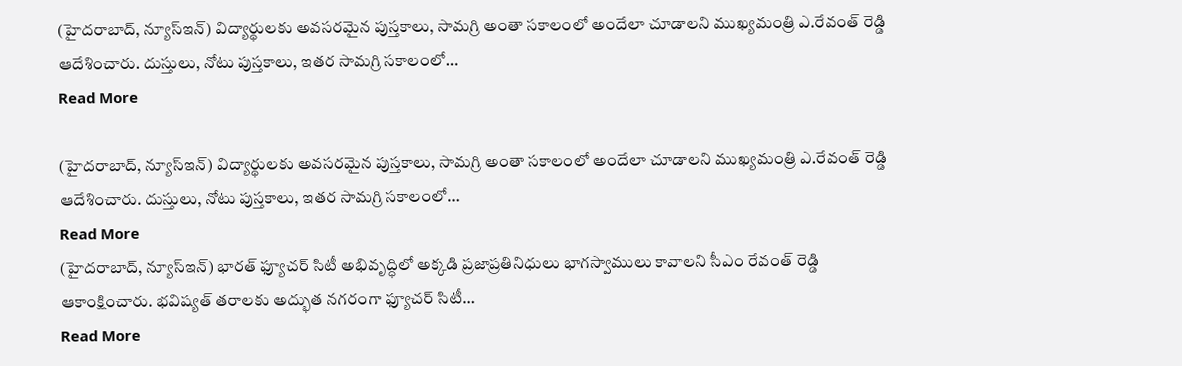(హైదరాబాద్, న్యూస్ఇన్) విద్యార్థులకు అవసరమైన పుస్తకాలు, సామగ్రి అంతా సకాలంలో అందేలా చూడాలని ముఖ్యమంత్రి ఎ.రేవంత్ రెడ్డి ఆదేశించారు. దుస్తులు, నోటు పుస్తకాలు, ఇతర సామగ్రి సకాలంలో…
Read More

(హైదరాబాద్, న్యూస్ఇన్) విద్యార్థులకు అవసరమైన పుస్తకాలు, సామగ్రి అంతా సకాలంలో అందేలా చూడాలని ముఖ్యమంత్రి ఎ.రేవంత్ రెడ్డి ఆదేశించారు. దుస్తులు, నోటు పుస్తకాలు, ఇతర సామగ్రి సకాలంలో…
Read More
(హైదరాబాద్, న్యూస్ఇన్) భారత్ ఫ్యూచర్ సిటీ అభివృద్ధిలో అక్కడి ప్రజాప్రతినిధులు భాగస్వాములు కావాలని సీఎం రేవంత్ రెడ్డి ఆకాంక్షించారు. భవిష్యత్ తరాలకు అద్భుత నగరంగా ఫ్యూచర్ సిటీ…
Read More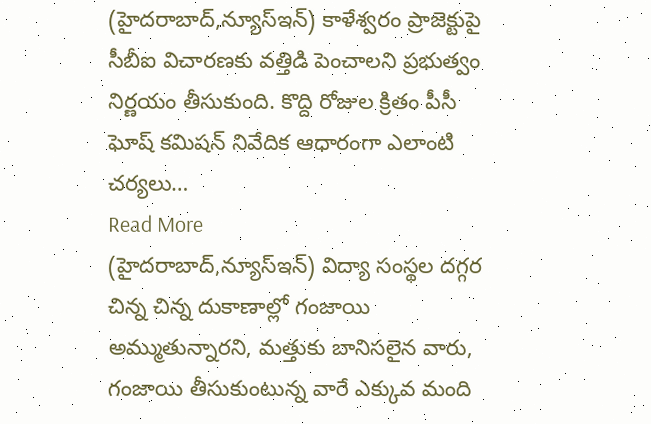(హైదరాబాద్,న్యూస్ఇన్) కాళేశ్వరం ప్రాజెక్టుపై సీబీఐ విచారణకు వత్తిడి పెంచాలని ప్రభుత్వం నిర్ణయం తీసుకుంది. కొద్ది రోజుల క్రితం పీసీ ఘోష్ కమిషన్ నివేదిక ఆధారంగా ఎలాంటి చర్యలు…
Read More
(హైదరాబాద్,న్యూస్ఇన్) విద్యా సంస్థల దగ్గర చిన్న చిన్న దుకాణాల్లో గంజాయి అమ్ముతున్నారని, మత్తుకు బానిసలైన వారు, గంజాయి తీసుకుంటున్న వారే ఎక్కువ మంది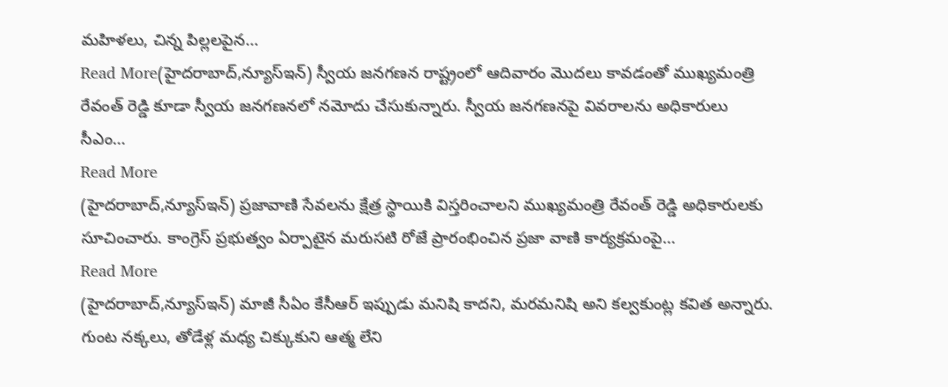మహిళలు, చిన్న పిల్లలపైన…
Read More(హైదరాబాద్,న్యూస్ఇన్) స్వీయ జనగణన రాష్ట్రంలో ఆదివారం మొదలు కావడంతో ముఖ్యమంత్రి రేవంత్ రెడ్డి కూడా స్వీయ జనగణనలో నమోదు చేసుకున్నారు. స్వీయ జనగణనపై వివరాలను అధికారులు సీఎం…
Read More
(హైదరాబాద్,న్యూస్ఇన్) ప్రజావాణి సేవలను క్షేత్ర స్థాయికి విస్తరించాలని ముఖ్యమంత్రి రేవంత్ రెడ్డి అధికారులకు సూచించారు. కాంగ్రెస్ ప్రభుత్వం ఏర్పాటైన మరుసటి రోజే ప్రారంభించిన ప్రజా వాణి కార్యక్రమంపై…
Read More
(హైదరాబాద్,న్యూస్ఇన్) మాజీ సీఏం కేసీఆర్ ఇప్పుడు మనిషి కాదని, మరమనిషి అని కల్వకుంట్ల కవిత అన్నారు. గుంట నక్కలు, తోడేళ్ల మధ్య చిక్కుకుని ఆత్మ లేని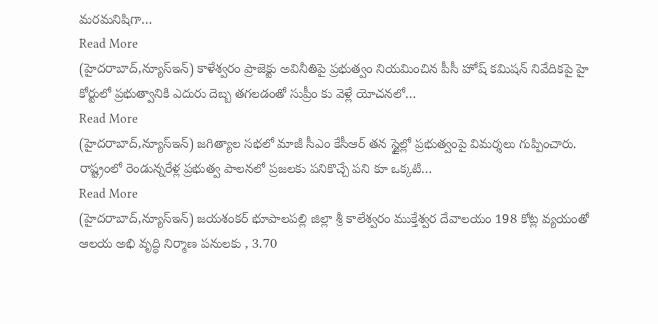మరమనిషిగా…
Read More
(హైదరాబాద్,న్యూస్ఇన్) కాళేశ్వరం ప్రాజెక్టు అవినీతిపై ప్రభుత్వం నియమించిన పీసీ హోష్ కమిషన్ నివేదికపై హై కోర్టులో ప్రభుత్వానికి ఎదురు దెబ్బ తగలడంతో సుప్రీం కు వెళ్లే యోచనలో…
Read More
(హైదరాబాద్,న్యూస్ఇన్) జగిత్యాల సభలో మాజీ సీఎం కేసీఆర్ తన స్టైల్లో ప్రభుత్వంపై విమర్శలు గుప్పించారు. రాష్ట్రంలో రెండున్నరేళ్ల ప్రభుత్వ పాలనలో ప్రజలకు పనికొచ్చే పని కూ ఒక్కటి…
Read More
(హైదరాబాద్,న్యూస్ఇన్) జయశంకర్ భూపాలపల్లి జిల్లా శ్రీ కాలేశ్వరం ముక్తేశ్వర దేవాలయం 198 కోట్ల వ్యయంతో ఆలయ అభి వృద్ధి నిర్మాణ పనులకు , 3.70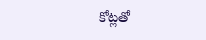కోట్లతో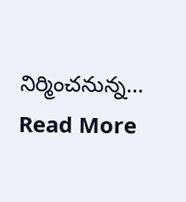నిర్మించనున్న…
Read More